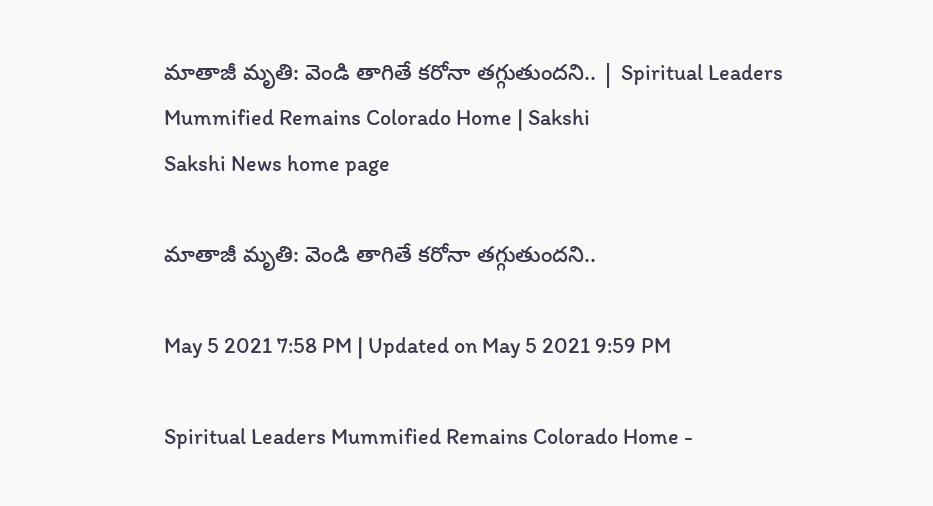మాతాజీ మృతి: వెండి తాగితే కరోనా తగ్గుతుందని.. | Spiritual Leaders Mummified Remains Colorado Home | Sakshi
Sakshi News home page

మాతాజీ మృతి: వెండి తాగితే కరోనా తగ్గుతుందని..

May 5 2021 7:58 PM | Updated on May 5 2021 9:59 PM

Spiritual Leaders Mummified Remains Colorado Home -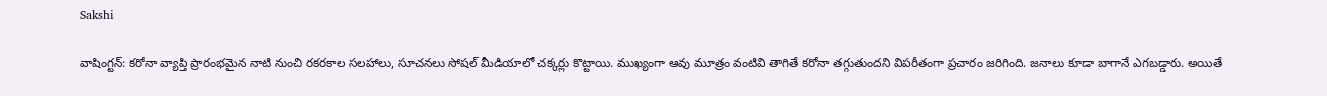Sakshi

వాషింగ్టన్‌: కరోనా వ్యాప్తి ప్రారంభమైన నాటి నుంచి రకరకాల సలహాలు, సూచనలు సోషల్‌ మీడియాలో చక్కర్లు కొట్టాయి. ముఖ్యంగా ఆవు మూత్రం వంటివి తాగితే కరోనా తగ్గుతుందని విపరీతంగా ప్రచారం జరిగింది. జనాలు కూడా బాగానే ఎగబడ్డారు. అయితే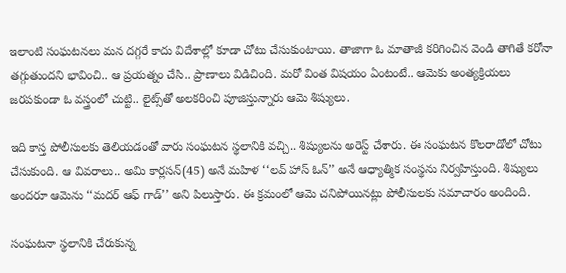ఇలాంటి సంఘటనలు మన దగ్గరే కాదు విదేశాల్లో కూడా చోటు చేసుకుంటాయి. తాజాగా ఓ మాతాజీ కరిగించిన వెండి తాగితే కరోనా తగ్గుతుందని భావించి.. ఆ ప్రయత్నం చేసి.. ప్రాణాలు విడిచింది. మరో వింత విషయం ఏంటంటే.. ఆమెకు అంత్యక్రియలు జరపకుండా ఓ వస్త్రంలో చుట్టి.. లైట్స్‌తో అలకరించి పూజిస్తున్నారు ఆమె శిష్యులు.

ఇది కాస్త పోలీసులకు తెలియడంతో వారు సంఘటన స్థలానికి వచ్చి.. శిష్యులను అరెస్ట్‌ చేశారు. ఈ సంఘటన కొలరాడోలో చోటు చేసుకుంది. ఆ వివరాలు.. అమి కార్లసన్‌(45) అనే మహిళ ‘‘లవ్‌ హాస్‌ ఓన్‌’’ అనే ఆధ్యాత్మిక సంస్థను నిర్వహిస్తుంది. శిష్యులు అందరూ ఆమెను ‘‘మదర్‌ ఆఫ్‌ గాడ్‌’’ అని పిలుస్తారు. ఈ క్రమంలో ఆమె చనిపోయినట్లు పోలీసులకు సమాచారం అందింది.

సంఘటనా స్థలానికి చేరుకున్న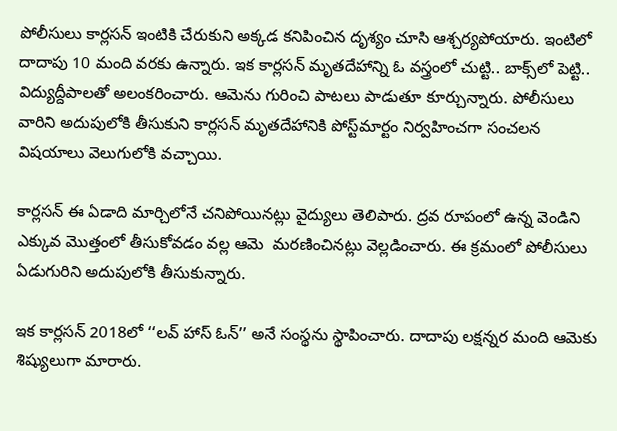పోలీసులు కార్లసన్‌ ఇంటికి చేరుకుని అక్కడ కనిపించిన దృశ్యం చూసి ఆశ్చర్యపోయారు. ఇంటిలో దాదాపు 10 మంది వరకు ఉన్నారు. ఇక కార్లసన్‌ మృతదేహాన్ని ఓ వస్త్రంలో చుట్టి.. బాక్స్‌లో పెట్టి.. విద్యుద్దీపాలతో అలంకరించారు. ఆమెను గురించి పాటలు పాడుతూ కూర్చున్నారు. పోలీసులు వారిని అదుపులోకి తీసుకుని కార్లసన్‌ మృతదేహానికి పోస్ట్‌మార్టం నిర్వహించగా సంచలన విషయాలు వెలుగులోకి వచ్చాయి.

కార్లసన్‌ ఈ ఏడాది మార్చిలోనే చనిపోయినట్లు వైద్యులు తెలిపారు. ద్రవ రూపంలో ఉన్న వెండిని ఎక్కువ మొత్తంలో తీసుకోవడం వల్ల ఆమె  మరణించినట్లు వెల్లడించారు. ఈ క్రమంలో పోలీసులు ఏడుగురిని అదుపులోకి తీసుకున్నారు.

ఇక కార్లసన్‌ 2018లో ‘‘లవ్‌ హాస్‌ ఓన్‌’’ అనే సంస్థను స్థాపించారు. దాదాపు లక్షన్నర మంది ఆమెకు శిష్యులుగా మారారు.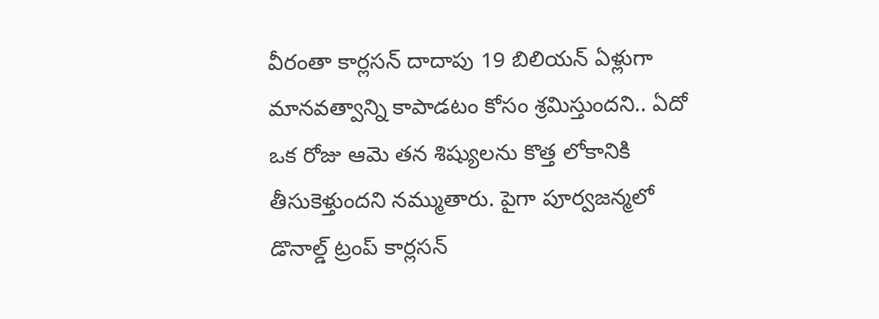వీరంతా కార్లసన్‌ దాదాపు 19 బిలియన్ ఏళ్లుగా మానవత్వాన్ని కాపాడటం కోసం శ్రమిస్తుందని.. ఏదో ఒక రోజు ఆమె తన శిష్యులను కొత్త లోకానికి తీసుకెళ్తుందని నమ్ముతారు. పైగా పూర్వజన్మలో డొనాల్డ్‌ ట్రంప్‌ కార్లసన్‌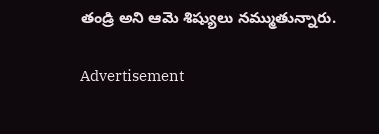తండ్రి అని ఆమె శిష్యులు నమ్ముతున్నారు.

Advertisement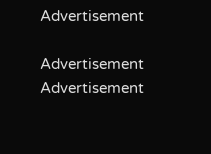Advertisement

Advertisement
Advertisement